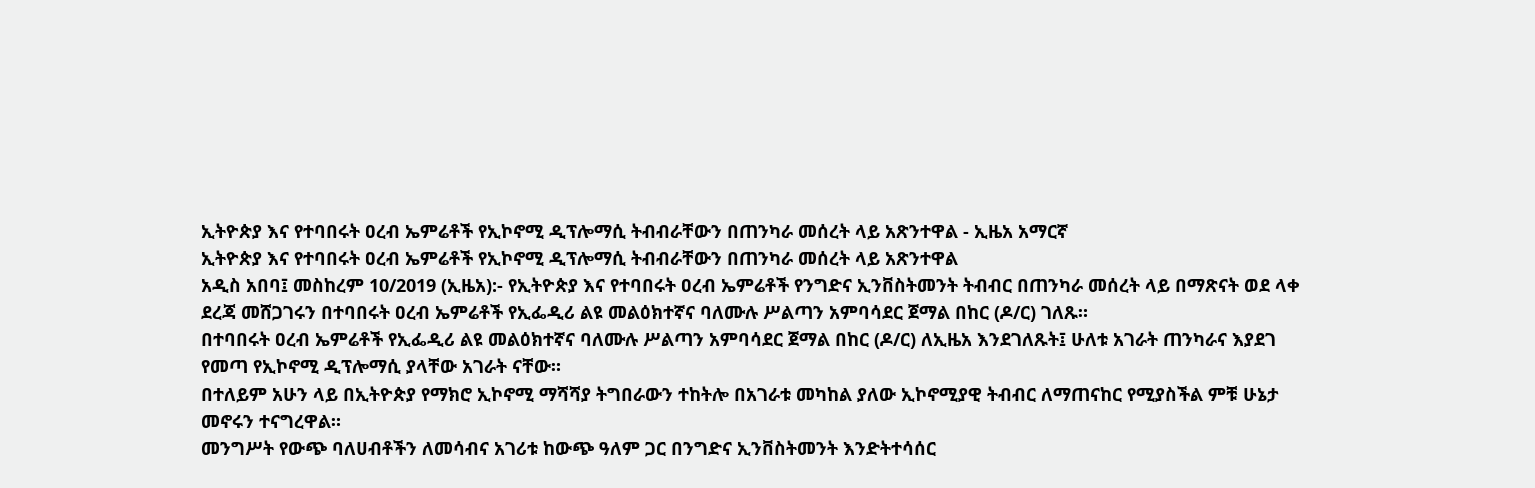ኢትዮጵያ እና የተባበሩት ዐረብ ኤምሬቶች የኢኮኖሚ ዲፕሎማሲ ትብብራቸውን በጠንካራ መሰረት ላይ አጽንተዋል - ኢዜአ አማርኛ
ኢትዮጵያ እና የተባበሩት ዐረብ ኤምሬቶች የኢኮኖሚ ዲፕሎማሲ ትብብራቸውን በጠንካራ መሰረት ላይ አጽንተዋል
አዲስ አበባ፤ መስከረም 10/2019 (ኢዜአ):- የኢትዮጵያ እና የተባበሩት ዐረብ ኤምሬቶች የንግድና ኢንቨስትመንት ትብብር በጠንካራ መሰረት ላይ በማጽናት ወደ ላቀ ደረጃ መሸጋገሩን በተባበሩት ዐረብ ኤምሬቶች የኢፌዲሪ ልዩ መልዕክተኛና ባለሙሉ ሥልጣን አምባሳደር ጀማል በከር (ዶ/ር) ገለጹ።
በተባበሩት ዐረብ ኤምሬቶች የኢፌዲሪ ልዩ መልዕክተኛና ባለሙሉ ሥልጣን አምባሳደር ጀማል በከር (ዶ/ር) ለኢዜአ እንደገለጹት፤ ሁለቱ አገራት ጠንካራና እያደገ የመጣ የኢኮኖሚ ዲፕሎማሲ ያላቸው አገራት ናቸው።
በተለይም አሁን ላይ በኢትዮጵያ የማክሮ ኢኮኖሚ ማሻሻያ ትግበራውን ተከትሎ በአገራቱ መካከል ያለው ኢኮኖሚያዊ ትብብር ለማጠናከር የሚያስችል ምቹ ሁኔታ መኖሩን ተናግረዋል።
መንግሥት የውጭ ባለሀብቶችን ለመሳብና አገሪቱ ከውጭ ዓለም ጋር በንግድና ኢንቨስትመንት እንድትተሳሰር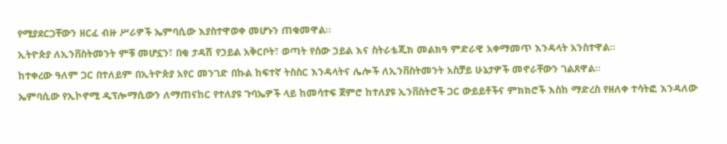የሚያደርጋቸውን ዘርፈ ብዙ ሥራዎች ኤምባሲው እያስተዋወቀ መሆኑን ጠቁመዋል።
ኢትዮጵያ ለኢንቨስትመንት ምቹ መሆኗን፣ በቂ ታዳሽ የኃይል አቅርቦት፣ ወጣት የሰው ኃይል እና ስትራቴጂክ መልክዓ ምድራዊ አቀማመጥ እንዳላት አንስተዋል።
ከተቀረው ዓለም ጋር በተለይም በኢትዮጵያ አየር መንገድ በኩል ከፍተኛ ትስስር እንዳላትና ሌሎች ለኢንቨስትመንት አስቻይ ሁኔታዎች መኖራቸውን ገልጸዋል።
ኤምባሲው የኢኮኖሚ ዲፕሎማሲውን ለማጠናከር የተለያዩ ጉባኤዎች ላይ ከመሳተፍ ጀምሮ ከተለያዩ ኢንቨስትሮች ጋር ውይይቶችና ምክክሮች እስከ ማድረስ የዘለቀ ተሳትፎ እንዳለው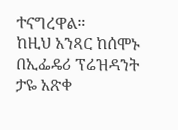ተናግረዋል።
ከዚህ አንጻር ከሰሞኑ በኢፌዴሪ ፕሬዝዳንት ታዬ አጽቀ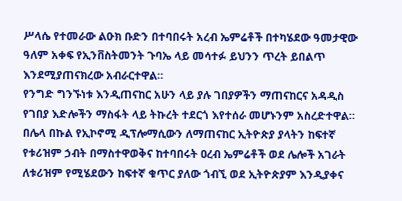ሥላሴ የተመራው ልዑክ ቡድን በተባበሩት አረብ ኤምሬቶች በተካሄደው ዓመታዊው ዓለም አቀፍ የኢንቨስትመንት ጉባኤ ላይ መሳተፉ ይህንን ጥረት ይበልጥ እንደሚያጠናክረው አብራርተዋል።
የንግድ ግንኙነቱ እንዲጠናከር አሁን ላይ ያሉ ገበያዎችን ማጠናከርና አዳዲስ የገበያ እድሎችን ማስፋት ላይ ትኩረት ተደርጎ እየተሰራ መሆኑንም አስረድተዋል።
በሌላ በኩል የኢኮኖሚ ዲፕሎማሲውን ለማጠናከር ኢትዮጵያ ያላትን ከፍተኛ የቱሪዝም ኃብት በማስተዋወቅና ከተባበሩት ዐረብ ኤምሬቶች ወደ ሌሎች አገራት ለቱሪዝም የሚሄደውን ከፍተኛ ቁጥር ያለው ጎብኚ ወደ ኢትዮጵያም እንዲያቀና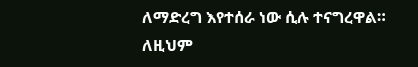ለማድረግ እየተሰራ ነው ሲሉ ተናግረዋል።
ለዚህም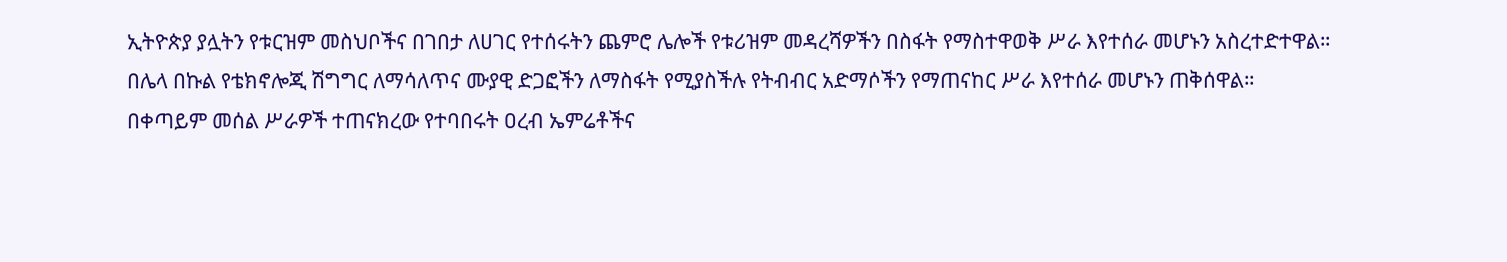ኢትዮጵያ ያሏትን የቱርዝም መስህቦችና በገበታ ለሀገር የተሰሩትን ጨምሮ ሌሎች የቱሪዝም መዳረሻዎችን በስፋት የማስተዋወቅ ሥራ እየተሰራ መሆኑን አስረተድተዋል።
በሌላ በኩል የቴክኖሎጂ ሽግግር ለማሳለጥና ሙያዊ ድጋፎችን ለማስፋት የሚያስችሉ የትብብር አድማሶችን የማጠናከር ሥራ እየተሰራ መሆኑን ጠቅሰዋል።
በቀጣይም መሰል ሥራዎች ተጠናክረው የተባበሩት ዐረብ ኤምሬቶችና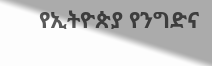የኢትዮጵያ የንግድና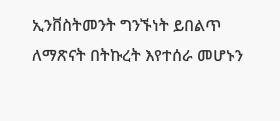ኢንቨስትመንት ግንኙነት ይበልጥ ለማጽናት በትኩረት እየተሰራ መሆኑን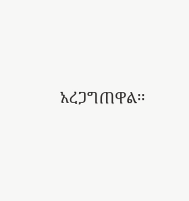አረጋግጠዋል፡፡